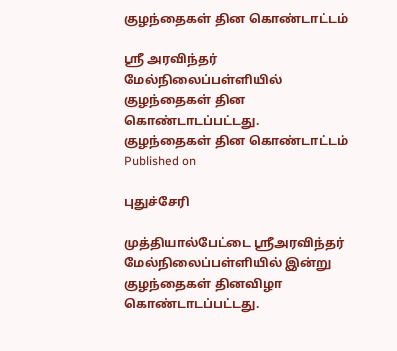குழந்தைகள் தின கொண்டாட்டம்

ஸ்ரீ அரவிந்தர் மேல்நிலைப்பள்ளியில் குழந்தைகள் தின கொண்டாடப்பட்டது.
குழந்தைகள் தின கொண்டாட்டம்
Published on

புதுச்சேரி

முத்தியால்பேட்டை ஸ்ரீஅரவிந்தர் மேல்நிலைப்பள்ளியில் இன்று குழந்தைகள் தினவிழா கொண்டாடப்பட்டது.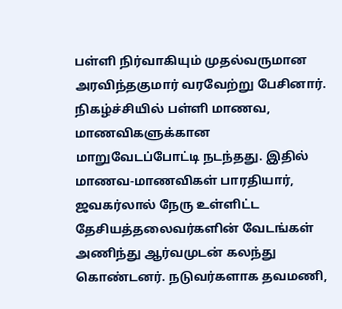பள்ளி நிர்வாகியும் முதல்வருமான அரவிந்தகுமார் வரவேற்று பேசினார். நிகழ்ச்சியில் பள்ளி மாணவ, மாணவிகளுக்கான மாறுவேடப்போட்டி நடந்தது. இதில் மாணவ-மாணவிகள் பாரதியார், ஜவகர்லால் நேரு உள்ளிட்ட தேசியத்தலைவர்களின் வேடங்கள் அணிந்து ஆர்வமுடன் கலந்து கொண்டனர். நடுவர்களாக தவமணி,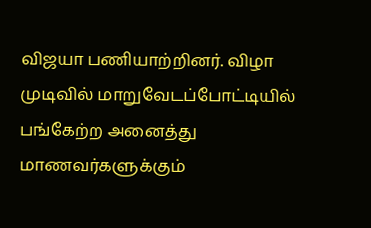விஜயா பணியாற்றினர். விழா முடிவில் மாறுவேடப்போட்டியில் பங்கேற்ற அனைத்து மாணவர்களுக்கும்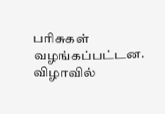பரிசுகள் வழங்கப்பட்டன. விழாவில்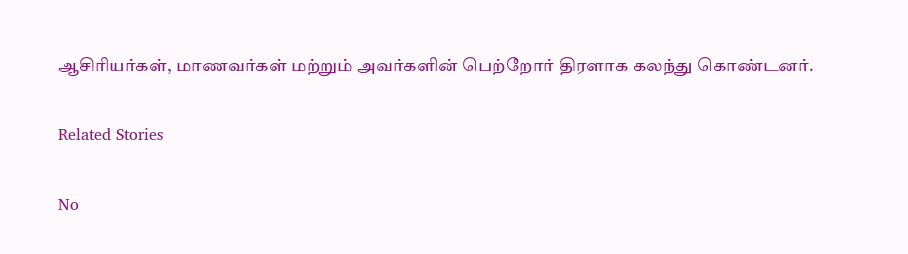ஆசிரியர்கள், மாணவர்கள் மற்றும் அவர்களின் பெற்றோர் திரளாக கலந்து கொண்டனர்.

Related Stories

No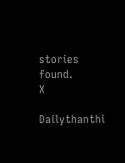stories found.
X

Dailythanthi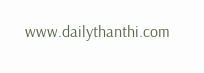www.dailythanthi.com